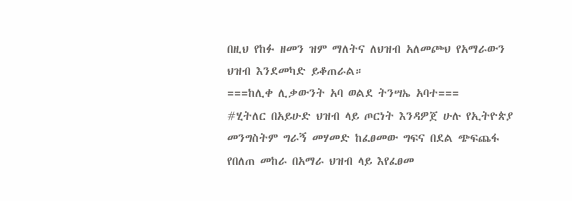በዚህ የከፉ ዘመን ዝም ማለትና ለህዝብ አለመጮህ የአማራውን ህዝብ እንደመካድ ይቆጠራል።
===ከሊቀ ሊቃውንት አባ ወልደ ትንሣኤ አባተ===
#ሂትለር በአይሁድ ህዝብ ላይ ጦርነት እንዳዎጀ ሁሉ የኢትዮጵያ መንግስትም ግራኝ መሃመድ ከፈፀመው ግፍና በደል ጭፍጨፋ የበለጠ መከራ በአማራ ህዝብ ላይ እየፈፀመ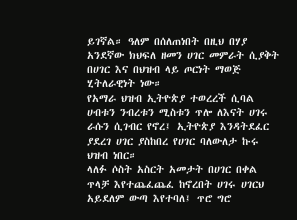ይገኛል። ዓለም በሰለጠነበት በዚህ በሃያ አንደኛው ክህፍለ ዘመን ሀገር መምራት ሲያቅት በሀገር እና በህዝብ ላይ ጦርነት ማወጅ ሂትለራዊነት ነው።
የአማራ ህዝብ ኢትዮጵያ ተወረረች ሲባል ሀብቱን ንብረቱን ሚስቱን ጥሎ ለእናት ሀገሩ ራሱን ሲገብር የኖረ፤ ኢትዮጵያ እንዳትደፈር ያደረገ ሀገር ያስከበረ የሀገር ባለውለታ ኩሩ ህዝብ ነበር።
ላለፉ ሶስት አስርት አመታት በሀገር በቀል ጥላቻ እየተጨፈጨፈ ከኖረበት ሀገሩ ሀገርህ አይደለም ውጣ እየተባለ፤ ጥሮ ግሮ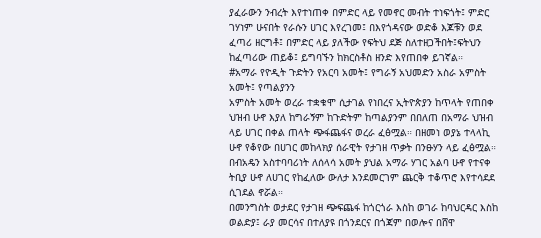ያፈራውን ንብረት እየተነጠቀ በምድር ላይ የመኖር መብት ተነፍጎት፤ ምድር ገሃነም ሁናበት የራሱን ሀገር እየረገመ፤ በእየጎዳናው ወድቆ እጆቹን ወደ ፈጣሪ ዘርግቶ፤ በምድር ላይ ያለችው የፍትህ ደጅ ስለተዘጋችበት፤ፍትህን ከፈጣሪው ጠይቆ፤ ይግባኙን ከክርስቶስ ዘንድ እየጠበቀ ይገኛል።
#አማራ የዮዲት ጉድትን የአርባ አመት፤ የግራኝ አህመድን አስራ አምስት አመት፤ የጣልያንን
አምስት አመት ወረራ ተቋቁሞ ሲታገል የነበረና ኢትዮጵያን ከጥላት የጠበቀ ህዝብ ሁኖ እያለ ከግራኝም ከጉድትም ከጣልያንም በበለጠ በአማራ ህዝብ ላይ ሀገር በቀል ጠላት ጭፋጨፋና ወረራ ፈፅሟል። በዘመነ ወያኔ ተላላኪ ሁኖ የቆየው በሀገር መከላክያ ሰራዊት የታገዘ ጥቃት በንፁሃን ላይ ፈፅሟል። በብአዴን አስተባባሪነት ለሰላሳ አመት ያህል አማራ ሃገር አልባ ሁኖ የተናቀ ትቢያ ሁኖ ለሀገር የከፈለው ውለታ እንደመርገም ጨርቅ ተቆጥሮ እየተሳደደ ሲገደል ኖሯል።
በመንግስት ወታደር የታገዘ ጭፍጨፋ ከጎርጎራ እስከ ወገራ ከባህርዳር እስከ ወልድያ፤ ራያ መርሳና በተለያዩ በጎንደርና በጎጃም በወሎና በሸዋ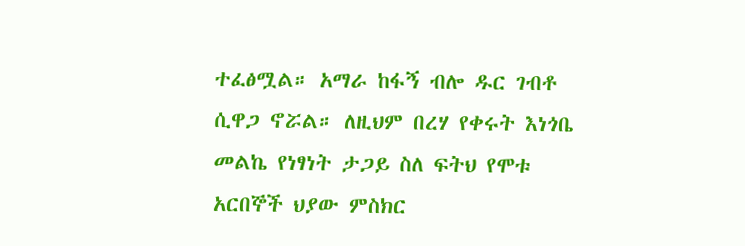ተፈፅሟል። አማራ ከፋኝ ብሎ ዱር ገብቶ ሲዋጋ ኖሯል። ለዚህም በረሃ የቀሩት እነጎቤ መልኬ የነፃነት ታጋይ ስለ ፍትህ የሞቱ አርበኞች ህያው ምስክር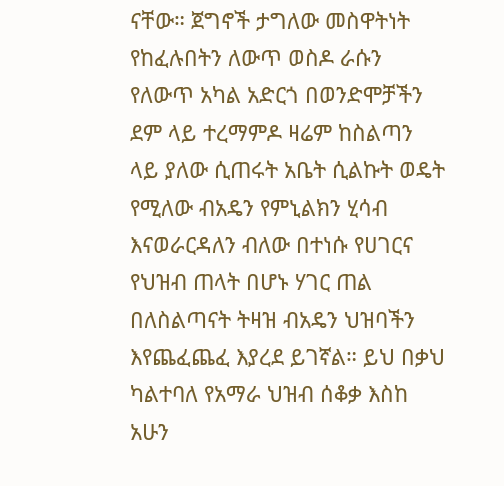ናቸው። ጀግኖች ታግለው መስዋትነት የከፈሉበትን ለውጥ ወስዶ ራሱን የለውጥ አካል አድርጎ በወንድሞቻችን ደም ላይ ተረማምዶ ዛሬም ከስልጣን ላይ ያለው ሲጠሩት አቤት ሲልኩት ወዴት የሚለው ብአዴን የምኒልክን ሂሳብ እናወራርዳለን ብለው በተነሱ የሀገርና የህዝብ ጠላት በሆኑ ሃገር ጠል በለስልጣናት ትዛዝ ብአዴን ህዝባችን እየጨፈጨፈ እያረደ ይገኛል። ይህ በቃህ ካልተባለ የአማራ ህዝብ ሰቆቃ እስከ አሁን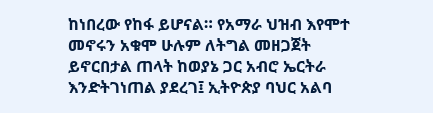ከነበረው የከፋ ይሆናል። የአማራ ህዝብ እየሞተ መኖሩን አቁሞ ሁሉም ለትግል መዘጋጀት ይኖርበታል ጠላት ከወያኔ ጋር አብሮ ኤርትራ እንድትገነጠል ያደረገ፤ ኢትዮጵያ ባህር አልባ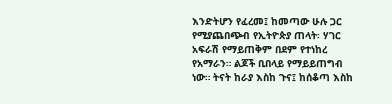እንድትሆን የፈረመ፤ ከመጣው ሁሉ ጋር የሚያጨበጭብ የኢትዮጵያ ጠላት፡ ሃገር አፍራሽ የማይጠቅም በደም የተነከረ የአማራን። ልጆች ቢበላይ የማይይጠግብ ነው። ትናት ከራያ እስከ ጉና፤ ከሰቆጣ እስከ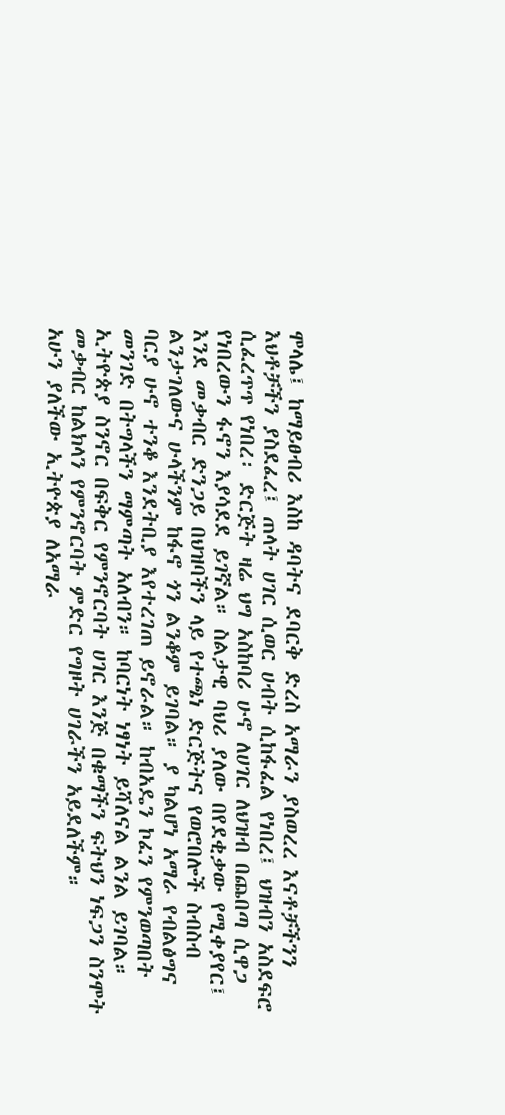ሞላሌ፤ ከማይፀብሪ እስከ ዳባትና ደባርቅ ድረስ አማራን ያስወረረ እናቶቻችንን እህቶቻችን ያስደፈረ፤ ጠላት ሀገር ሲወር ሀብት ሲከፋፈል የነበረ፤ ህዝብን አስደፍሮ ሲፈረጥጥ የነበረ፡ ድርጅት ዛሬ ህግ አስከባሪ ሁኖ ለሀገር ለህዝብ በጨበጣ ሲዋጋ የነበረውን ፋኖን እያሳደደ ይገኛል። ስልታዊ ባህሪ ያለው በየደቂቃው የሚቀያየር፤ እንደ መቃብር ድንጋይ በህዝባችን ላይ የተጫነ ድርጅትና የወሮበሎች ስብስብ ልንታገለውና ሁላችንም ከፋኖ ጎን ልንቆም ይገባል። ያ ካልሆነ አማራ የብልፅግና ባርያ ሁኖ ተንቆ እንደትቢያ እየተረገጠ ይኖራል። ከብአዴን ኮፈን የምንወጣበት መንገድ በትግላችን ማምጣት አለብን። ከባርነት ነፃነት ይሻለናል ልንል ይገባል። ኢትዮጵያ ስንኖር በፍቅር የምንኖርባት ሀገር እንጅ በቁማችን ፍትህን ነፍጋን ስንሞት መቃብር ከልክላን የምንኖርባት ምድር የግዞት ሀገራችን አይደለችም።
አሁን ያለችው ኢትዮጵያ ለአማራ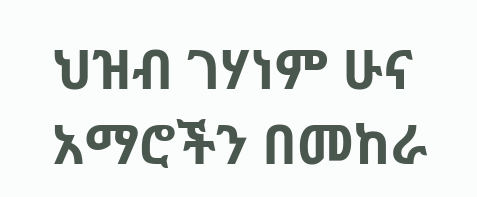ህዝብ ገሃነም ሁና አማሮችን በመከራ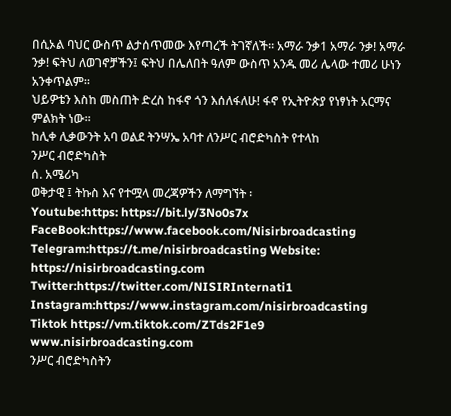በሲኦል ባህር ውስጥ ልታሰጥመው እየጣረች ትገኛለች። አማራ ንቃ1 አማራ ንቃ! አማራ ንቃ! ፍትህ ለወገኖቻችን፤ ፍትህ በሌለበት ዓለም ውስጥ አንዱ መሪ ሌላው ተመሪ ሁነን አንቀጥልም።
ህይዎቴን እስከ መስጠት ድረስ ከፋኖ ጎን እሰለፋለሁ! ፋኖ የኢትዮጵያ የነፃነት አርማና ምልክት ነው።
ከሊቀ ሊቃውንት አባ ወልደ ትንሣኤ አባተ ለንሥር ብሮድካስት የተላከ
ንሥር ብሮድካስት
ሰ. አሜሪካ
ወቅታዊ ፤ ትኩስ እና የተሟላ መረጃዎችን ለማግኘት ፡
Youtube:https: https://bit.ly/3No0s7x
FaceBook:https://www.facebook.com/Nisirbroadcasting
Telegram:https://t.me/nisirbroadcasting Website: https://nisirbroadcasting.com
Twitter:https://twitter.com/NISIRInternati1
Instagram:https://www.instagram.com/nisirbroadcasting
Tiktok https://vm.tiktok.com/ZTds2F1e9
www.nisirbroadcasting.com
ንሥር ብሮድካስትን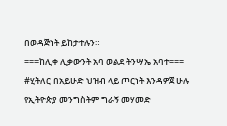በወዳጅነት ይከታተሉን።
===ከሊቀ ሊቃውንት አባ ወልደ ትንሣኤ አባተ===
#ሂትለር በአይሁድ ህዝብ ላይ ጦርነት እንዳዎጀ ሁሉ የኢትዮጵያ መንግስትም ግራኝ መሃመድ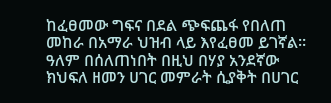ከፈፀመው ግፍና በደል ጭፍጨፋ የበለጠ መከራ በአማራ ህዝብ ላይ እየፈፀመ ይገኛል። ዓለም በሰለጠነበት በዚህ በሃያ አንደኛው ክህፍለ ዘመን ሀገር መምራት ሲያቅት በሀገር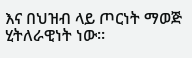እና በህዝብ ላይ ጦርነት ማወጅ ሂትለራዊነት ነው።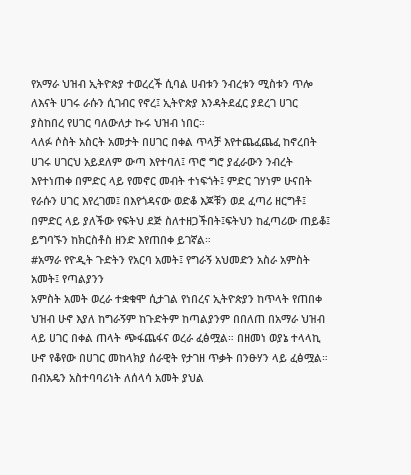የአማራ ህዝብ ኢትዮጵያ ተወረረች ሲባል ሀብቱን ንብረቱን ሚስቱን ጥሎ ለእናት ሀገሩ ራሱን ሲገብር የኖረ፤ ኢትዮጵያ እንዳትደፈር ያደረገ ሀገር ያስከበረ የሀገር ባለውለታ ኩሩ ህዝብ ነበር።
ላለፉ ሶስት አስርት አመታት በሀገር በቀል ጥላቻ እየተጨፈጨፈ ከኖረበት ሀገሩ ሀገርህ አይደለም ውጣ እየተባለ፤ ጥሮ ግሮ ያፈራውን ንብረት እየተነጠቀ በምድር ላይ የመኖር መብት ተነፍጎት፤ ምድር ገሃነም ሁናበት የራሱን ሀገር እየረገመ፤ በእየጎዳናው ወድቆ እጆቹን ወደ ፈጣሪ ዘርግቶ፤ በምድር ላይ ያለችው የፍትህ ደጅ ስለተዘጋችበት፤ፍትህን ከፈጣሪው ጠይቆ፤ ይግባኙን ከክርስቶስ ዘንድ እየጠበቀ ይገኛል።
#አማራ የዮዲት ጉድትን የአርባ አመት፤ የግራኝ አህመድን አስራ አምስት አመት፤ የጣልያንን
አምስት አመት ወረራ ተቋቁሞ ሲታገል የነበረና ኢትዮጵያን ከጥላት የጠበቀ ህዝብ ሁኖ እያለ ከግራኝም ከጉድትም ከጣልያንም በበለጠ በአማራ ህዝብ ላይ ሀገር በቀል ጠላት ጭፋጨፋና ወረራ ፈፅሟል። በዘመነ ወያኔ ተላላኪ ሁኖ የቆየው በሀገር መከላክያ ሰራዊት የታገዘ ጥቃት በንፁሃን ላይ ፈፅሟል። በብአዴን አስተባባሪነት ለሰላሳ አመት ያህል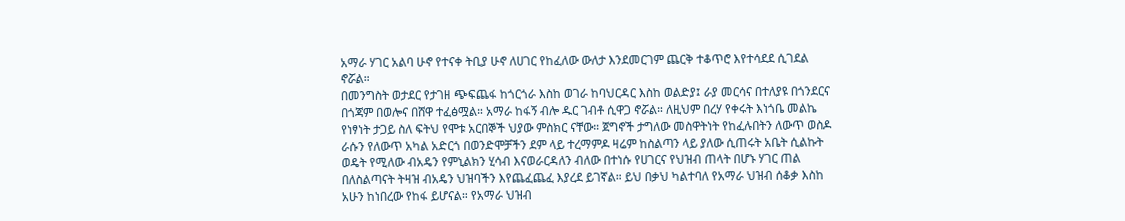አማራ ሃገር አልባ ሁኖ የተናቀ ትቢያ ሁኖ ለሀገር የከፈለው ውለታ እንደመርገም ጨርቅ ተቆጥሮ እየተሳደደ ሲገደል ኖሯል።
በመንግስት ወታደር የታገዘ ጭፍጨፋ ከጎርጎራ እስከ ወገራ ከባህርዳር እስከ ወልድያ፤ ራያ መርሳና በተለያዩ በጎንደርና በጎጃም በወሎና በሸዋ ተፈፅሟል። አማራ ከፋኝ ብሎ ዱር ገብቶ ሲዋጋ ኖሯል። ለዚህም በረሃ የቀሩት እነጎቤ መልኬ የነፃነት ታጋይ ስለ ፍትህ የሞቱ አርበኞች ህያው ምስክር ናቸው። ጀግኖች ታግለው መስዋትነት የከፈሉበትን ለውጥ ወስዶ ራሱን የለውጥ አካል አድርጎ በወንድሞቻችን ደም ላይ ተረማምዶ ዛሬም ከስልጣን ላይ ያለው ሲጠሩት አቤት ሲልኩት ወዴት የሚለው ብአዴን የምኒልክን ሂሳብ እናወራርዳለን ብለው በተነሱ የሀገርና የህዝብ ጠላት በሆኑ ሃገር ጠል በለስልጣናት ትዛዝ ብአዴን ህዝባችን እየጨፈጨፈ እያረደ ይገኛል። ይህ በቃህ ካልተባለ የአማራ ህዝብ ሰቆቃ እስከ አሁን ከነበረው የከፋ ይሆናል። የአማራ ህዝብ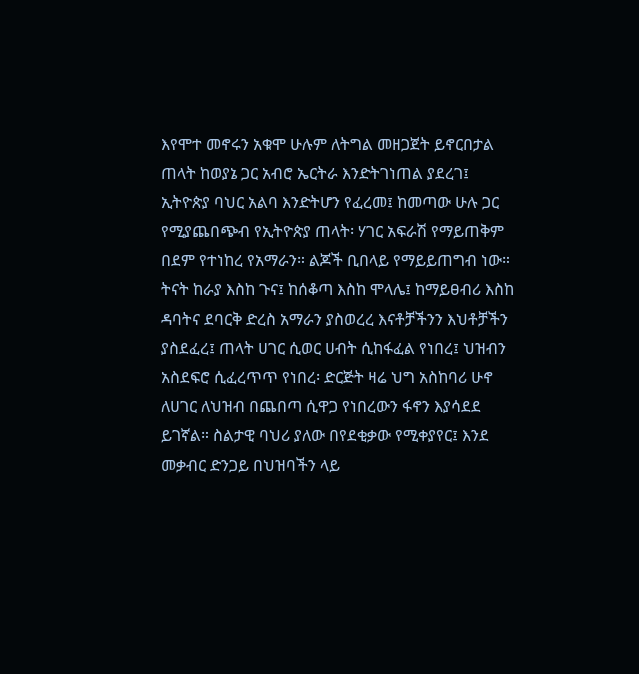እየሞተ መኖሩን አቁሞ ሁሉም ለትግል መዘጋጀት ይኖርበታል ጠላት ከወያኔ ጋር አብሮ ኤርትራ እንድትገነጠል ያደረገ፤ ኢትዮጵያ ባህር አልባ እንድትሆን የፈረመ፤ ከመጣው ሁሉ ጋር የሚያጨበጭብ የኢትዮጵያ ጠላት፡ ሃገር አፍራሽ የማይጠቅም በደም የተነከረ የአማራን። ልጆች ቢበላይ የማይይጠግብ ነው። ትናት ከራያ እስከ ጉና፤ ከሰቆጣ እስከ ሞላሌ፤ ከማይፀብሪ እስከ ዳባትና ደባርቅ ድረስ አማራን ያስወረረ እናቶቻችንን እህቶቻችን ያስደፈረ፤ ጠላት ሀገር ሲወር ሀብት ሲከፋፈል የነበረ፤ ህዝብን አስደፍሮ ሲፈረጥጥ የነበረ፡ ድርጅት ዛሬ ህግ አስከባሪ ሁኖ ለሀገር ለህዝብ በጨበጣ ሲዋጋ የነበረውን ፋኖን እያሳደደ ይገኛል። ስልታዊ ባህሪ ያለው በየደቂቃው የሚቀያየር፤ እንደ መቃብር ድንጋይ በህዝባችን ላይ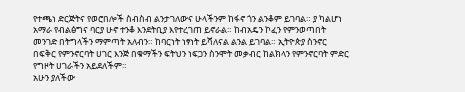የተጫነ ድርጅትና የወሮበሎች ስብስብ ልንታገለውና ሁላችንም ከፋኖ ጎን ልንቆም ይገባል። ያ ካልሆነ አማራ የብልፅግና ባርያ ሁኖ ተንቆ እንደትቢያ እየተረገጠ ይኖራል። ከብአዴን ኮፈን የምንወጣበት መንገድ በትግላችን ማምጣት አለብን። ከባርነት ነፃነት ይሻለናል ልንል ይገባል። ኢትዮጵያ ስንኖር በፍቅር የምንኖርባት ሀገር እንጅ በቁማችን ፍትህን ነፍጋን ስንሞት መቃብር ከልክላን የምንኖርባት ምድር የግዞት ሀገራችን አይደለችም።
አሁን ያለችው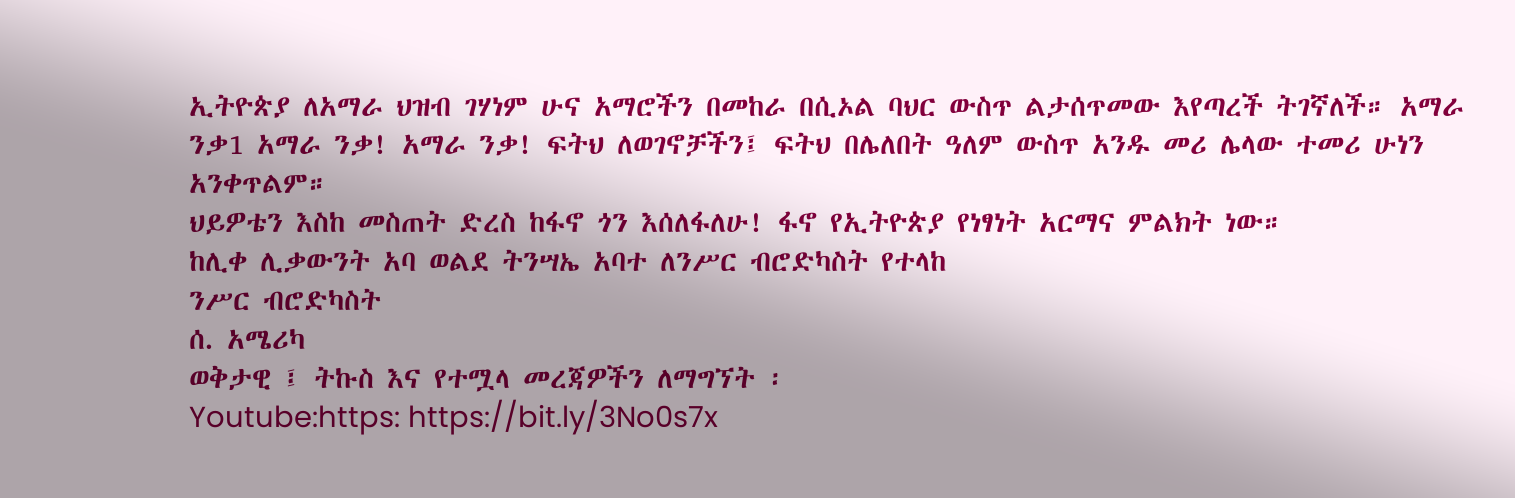ኢትዮጵያ ለአማራ ህዝብ ገሃነም ሁና አማሮችን በመከራ በሲኦል ባህር ውስጥ ልታሰጥመው እየጣረች ትገኛለች። አማራ ንቃ1 አማራ ንቃ! አማራ ንቃ! ፍትህ ለወገኖቻችን፤ ፍትህ በሌለበት ዓለም ውስጥ አንዱ መሪ ሌላው ተመሪ ሁነን አንቀጥልም።
ህይዎቴን እስከ መስጠት ድረስ ከፋኖ ጎን እሰለፋለሁ! ፋኖ የኢትዮጵያ የነፃነት አርማና ምልክት ነው።
ከሊቀ ሊቃውንት አባ ወልደ ትንሣኤ አባተ ለንሥር ብሮድካስት የተላከ
ንሥር ብሮድካስት
ሰ. አሜሪካ
ወቅታዊ ፤ ትኩስ እና የተሟላ መረጃዎችን ለማግኘት ፡
Youtube:https: https://bit.ly/3No0s7x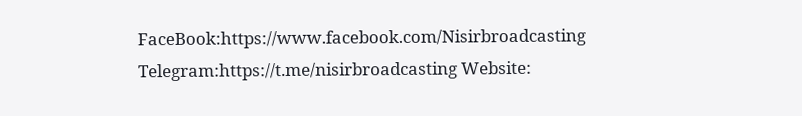FaceBook:https://www.facebook.com/Nisirbroadcasting
Telegram:https://t.me/nisirbroadcasting Website: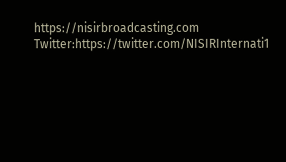https://nisirbroadcasting.com
Twitter:https://twitter.com/NISIRInternati1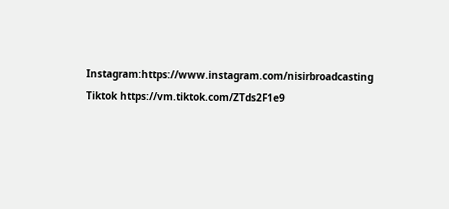Instagram:https://www.instagram.com/nisirbroadcasting
Tiktok https://vm.tiktok.com/ZTds2F1e9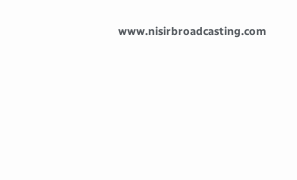www.nisirbroadcasting.com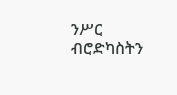ንሥር ብሮድካስትን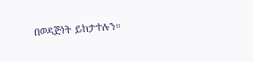በወዳጅነት ይከታተሉን።